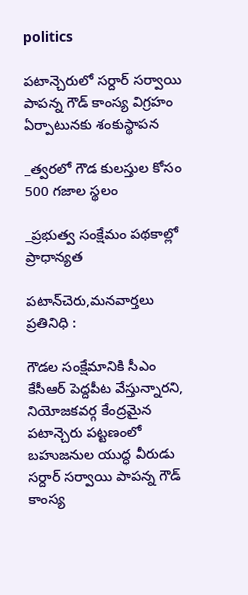politics

పటాన్చెరులో సర్దార్ సర్వాయి పాపన్న గౌడ్ కాంస్య విగ్రహం ఏర్పాటునకు శంకుస్థాపన

_త్వరలో గౌడ కులస్తుల కోసం 500 గజాల స్థలం

_ప్రభుత్వ సంక్షేమం పథకాల్లో ప్రాధాన్యత

పటాన్‌చెరు,మనవార్తలు ప్రతినిధి :

గౌడల సంక్షేమానికి సీఎం కేసీఆర్ పెద్దపీట వేస్తున్నారని, నియోజకవర్గ కేంద్రమైన పటాన్చెరు పట్టణంలో బహుజనుల యుద్ధ వీరుడు సర్దార్ సర్వాయి పాపన్న గౌడ్ కాంస్య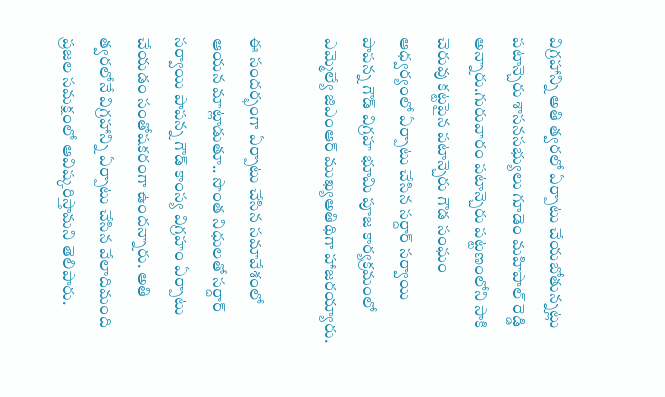విగ్రహాన్ని అతి త్వరలో ఏర్పాటు చేయబోతున్నట్లు పటాన్చెరు శాసనసభ్యులు గూడెం మహిపాల్ రెడ్డి అన్నారు.గురువారం పటాన్చెరు పట్టణంలోని సాకి చెరువు కట్టపైన పటాన్చెరు గౌడ సంఘం ఆధ్వర్యంలో ఏర్పాటు చేసిన సర్దార్ సర్వాయి పాపన్న గౌడ్ విగ్రహ భూమి పూజ కార్యక్రమంలో ఎమ్మెల్యే జిఎంఆర్ ముఖ్యఅతిథిగా హాజరయ్యారు.

ఈ సందర్భంగా ఏర్పాటు చేసిన సమావేశంలో ఆయన మాట్లాడుతూ.. సొంత నిధులతో సర్దార్ సర్వాయి పాపన్న గౌడ్ కాంస్య విగ్రహం ఏర్పాటు చేయడం సంతోషకరంగా ఉందన్నారు. అతి త్వరలోనే విగ్రహాన్ని ఏర్పాటు చేసిన వేలాదిమంది ప్రజల సమక్షంలో ఆవిష్కరిస్తామని తెలిపారు.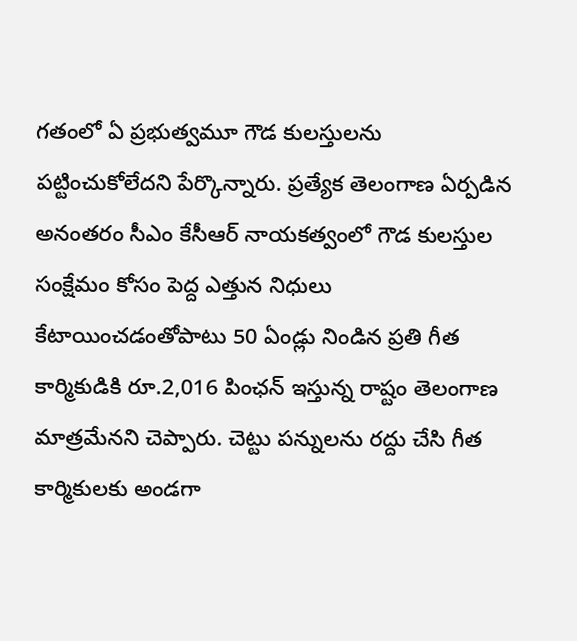గతంలో ఏ ప్రభుత్వమూ గౌడ కులస్తులను పట్టించుకోలేదని పేర్కొన్నారు. ప్రత్యేక తెలంగాణ ఏర్పడిన అనంతరం సీఎం కేసీఆర్ నాయకత్వంలో గౌడ కులస్తుల సంక్షేమం కోసం పెద్ద ఎత్తున నిధులు కేటాయించడంతోపాటు 50 ఏండ్లు నిండిన ప్రతి గీత కార్మికుడికి రూ.2,016 పింఛన్‌ ఇస్తున్న రాష్టం తెలంగాణ మాత్రమేనని చెప్పారు. చెట్టు పన్నులను రద్దు చేసి గీత కార్మికులకు అండగా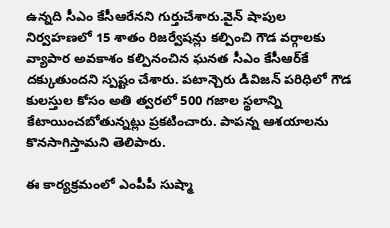ఉన్నది సీఎం కేసీఆరేనని గుర్తుచేశారు.వైన్‌ షాపుల నిర్వహణలో 15 శాతం రిజర్వేషన్లు కల్పించి గౌడ వర్గాలకు వ్యాపార అవకాశం కల్పినంచిన ఘనత సీఎం కేసీఆర్‌కే దక్కుతుందని స్పష్టం చేశారు. పటాన్చెరు డివిజన్ పరిధిలో గౌడ కులస్తుల కోసం అతి త్వరలో 500 గజాల స్థలాన్ని కేటాయించబోతున్నట్లు ప్రకటించారు. పాపన్న ఆశయాలను కొనసాగిస్తామని తెలిపారు.

ఈ కార్యక్రమంలో ఎంపీపీ సుష్మా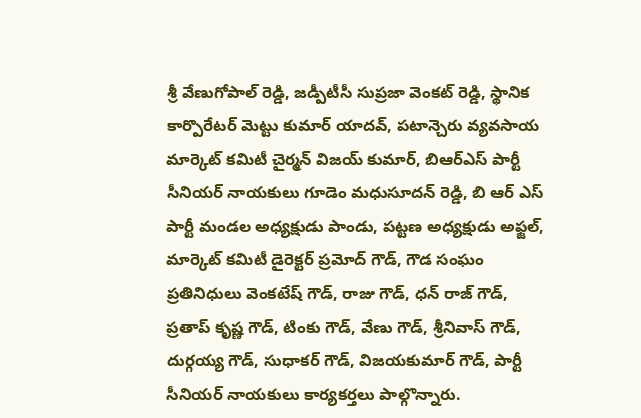శ్రీ వేణుగోపాల్ రెడ్డి, జడ్పీటీసీ సుప్రజా వెంకట్ రెడ్డి, స్థానిక కార్పొరేటర్ మెట్టు కుమార్ యాదవ్, పటాన్చెరు వ్యవసాయ మార్కెట్ కమిటీ చైర్మన్ విజయ్ కుమార్, బిఆర్ఎస్ పార్టీ సీనియర్ నాయకులు గూడెం మధుసూదన్ రెడ్డి, బి ఆర్ ఎస్ పార్టీ మండల అధ్యక్షుడు పాండు, పట్టణ అధ్యక్షుడు అఫ్జల్, మార్కెట్ కమిటీ డైరెక్టర్ ప్రమోద్ గౌడ్, గౌడ సంఘం ప్రతినిధులు వెంకటేష్ గౌడ్, రాజు గౌడ్, ధన్ రాజ్ గౌడ్, ప్రతాప్ కృష్ణ గౌడ్, టింకు గౌడ్, వేణు గౌడ్, శ్రీనివాస్ గౌడ్, దుర్గయ్య గౌడ్, సుధాకర్ గౌడ్, విజయకుమార్ గౌడ్, పార్టీ సీనియర్ నాయకులు కార్యకర్తలు పాల్గొన్నారు.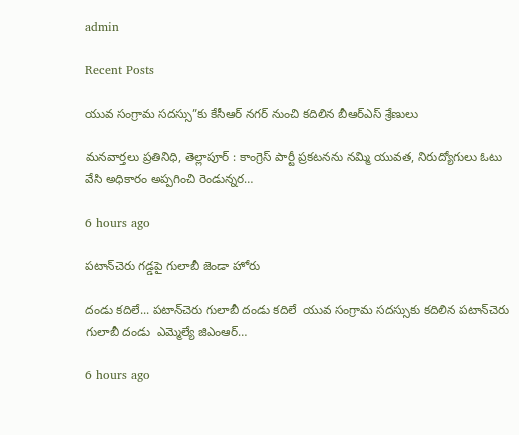admin

Recent Posts

యువ సంగ్రామ సదస్సు”కు కేసీఆర్ నగర్ నుంచి కదిలిన బీఆర్ఎస్ శ్రేణులు

మనవార్తలు ప్రతినిధి, తెల్లాపూర్ : కాంగ్రెస్ పార్టీ ప్రకటనను నమ్మి యువత, నిరుద్యోగులు ఓటు వేసి అధికారం అప్పగించి రెండున్నర…

6 hours ago

పటాన్‌చెరు గడ్డపై గులాబీ జెండా హోరు

దండు కదిలే... పటాన్‌చెరు గులాబీ దండు కదిలే  యువ సంగ్రామ సదస్సుకు కదిలిన పటాన్‌చెరు గులాబీ దండు  ఎమ్మెల్యే జిఎంఆర్…

6 hours ago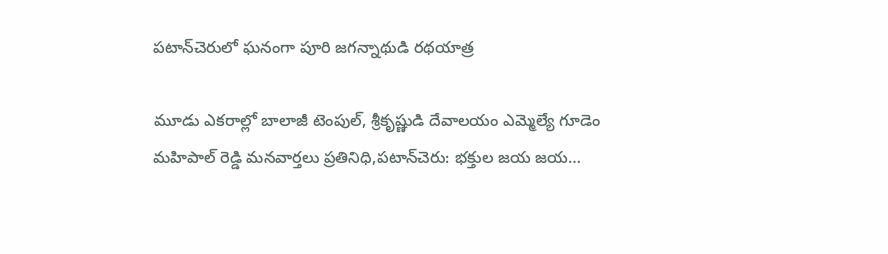పటాన్‌చెరులో ఘనంగా పూరి జగన్నాథుడి రథయాత్ర

మూడు ఎకరాల్లో బాలాజీ టెంపుల్, శ్రీకృష్ణుడి దేవాలయం ఎమ్మెల్యే గూడెం మహిపాల్ రెడ్డి మనవార్తలు ప్రతినిధి,పటాన్‌చెరు: భక్తుల జయ జయ…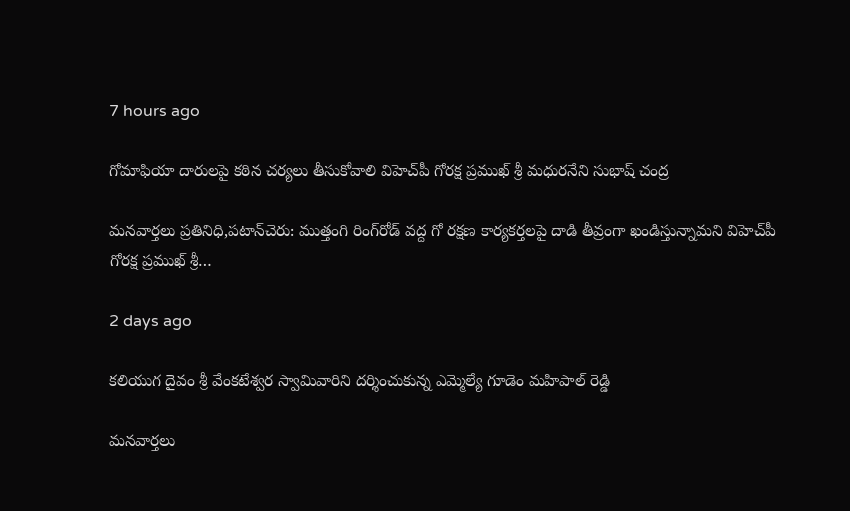7 hours ago

గోమాఫియా దారులపై కఠిన చర్యలు తీసుకోవాలి విహెచ్‌పీ గోరక్ష ప్రముఖ్ శ్రీ మధురనేని సుభాష్ చంద్ర

మనవార్తలు ప్రతినిధి,పటాన్‌చెరు: ముత్తంగి రింగ్‌రోడ్ వద్ద గో రక్షణ కార్యకర్తలపై దాడి తీవ్రంగా ఖండిస్తున్నామని విహెచ్‌పీ గోరక్ష ప్రముఖ్ శ్రీ…

2 days ago

కలియుగ దైవం శ్రీ వేంకటేశ్వర స్వామివారిని దర్శించుకున్న ఎమ్మెల్యే గూడెం మహిపాల్ రెడ్డి

మనవార్తలు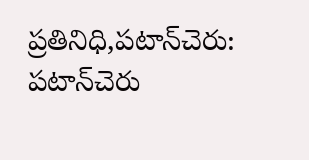ప్రతినిధి,పటాన్‌చెరు: పటాన్‌చెరు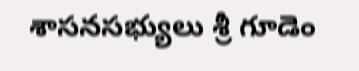శాసనసభ్యులు శ్రీ గూడెం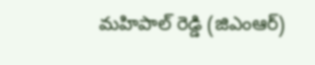మహిపాల్ రెడ్డి (జిఎంఆర్)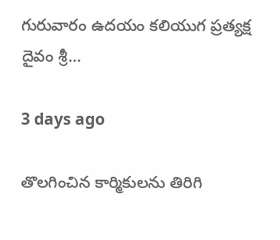గురువారం ఉదయం కలియుగ ప్రత్యక్ష దైవం శ్రీ…

3 days ago

తొలగించిన కార్మికులను తిరిగి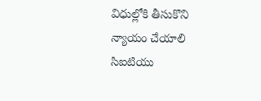విధుల్లోకి తీసుకొని న్యాయం చేయాలి సిఐటియు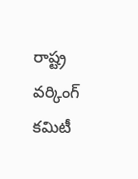రాష్ట్ర వర్కింగ్ కమిటీ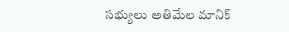సభ్యులు అతిమేల మానిక్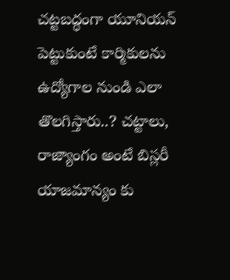చట్టబద్ధంగా యూనియన్ పెట్టుకుంటే కార్మికులను ఉద్యోగాల నుండి ఎలా తొలగిస్తారు..? చట్టాలు, రాజ్యాంగం అంటే బిస్లరీ యాజమాన్యం కు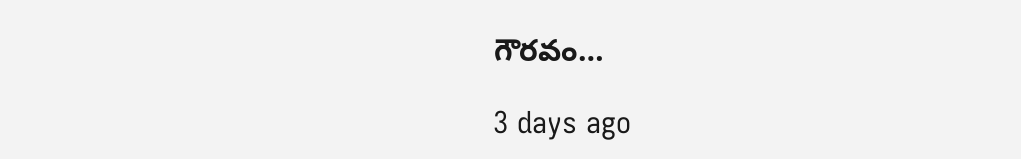గౌరవం…

3 days ago